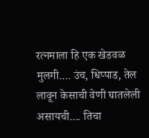रत्नमाला हि एक खेडवळ मुलगी.... उंच, धिप्पाड, तेल लावून केसाची वेणी घातलेली असायची.... तिचा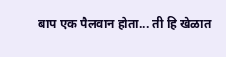बाप एक पैलवान होता... ती हि खेळात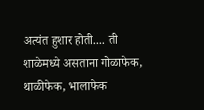अत्यंत हुशार होती.... ती शाळेमध्ये असताना गोळाफेक, थाळीफेक, भालाफेक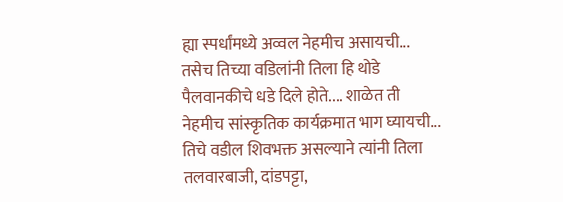ह्या स्पर्धांमध्ये अव्वल नेहमीच असायची... तसेच तिच्या वडिलांनी तिला हि थोडे पैलवानकीचे धडे दिले होते.... शाळेत ती नेहमीच सांस्कृतिक कार्यक्रमात भाग घ्यायची... तिचे वडील शिवभक्त असल्याने त्यांनी तिला तलवारबाजी, दांडपट्टा,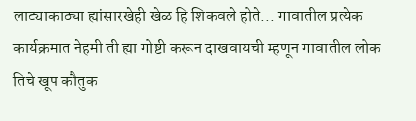लाट्याकाठ्या ह्यांसारखेही खेळ हि शिकवले होते... गावातील प्रत्येक कार्यक्रमात नेहमी ती ह्या गोष्टी करून दाखवायची म्हणून गावातील लोक तिचे खूप कौतुक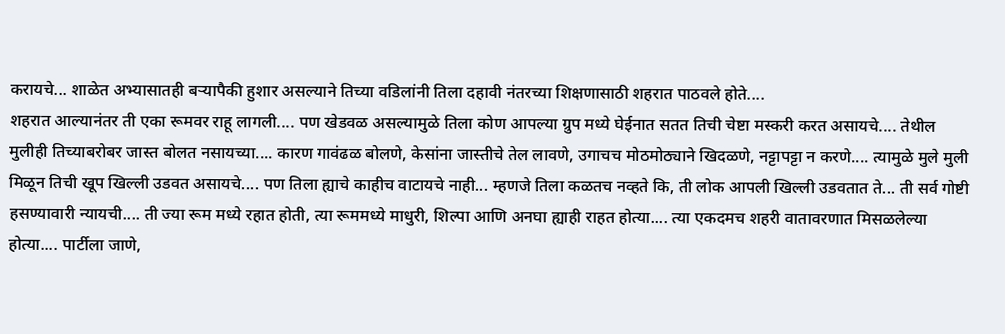करायचे... शाळेत अभ्यासातही बऱ्यापैकी हुशार असल्याने तिच्या वडिलांनी तिला दहावी नंतरच्या शिक्षणासाठी शहरात पाठवले होते....
शहरात आल्यानंतर ती एका रूमवर राहू लागली.... पण खेडवळ असल्यामुळे तिला कोण आपल्या ग्रुप मध्ये घेईनात सतत तिची चेष्टा मस्करी करत असायचे.... तेथील मुलीही तिच्याबरोबर जास्त बोलत नसायच्या.... कारण गावंढळ बोलणे, केसांना जास्तीचे तेल लावणे, उगाचच मोठमोठ्याने खिदळणे, नट्टापट्टा न करणे.... त्यामुळे मुले मुली मिळून तिची खूप खिल्ली उडवत असायचे.... पण तिला ह्याचे काहीच वाटायचे नाही... म्हणजे तिला कळतच नव्हते कि, ती लोक आपली खिल्ली उडवतात ते... ती सर्व गोष्टी हसण्यावारी न्यायची.... ती ज्या रूम मध्ये रहात होती, त्या रूममध्ये माधुरी, शिल्पा आणि अनघा ह्याही राहत होत्या.... त्या एकदमच शहरी वातावरणात मिसळलेल्या होत्या.... पार्टीला जाणे,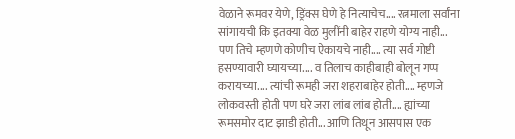वेळाने रूमवर येणे, ड्रिंक्स घेणे हे नित्याचेच.... रत्नमाला सर्वांना सांगायची कि इतक्या वेळ मुलींनी बाहेर राहणे योग्य नाही... पण तिचे म्हणणे कोणीच ऐकायचे नाही.... त्या सर्व गोष्टी हसण्यावारी घ्यायच्या.... व तिलाच काहीबाही बोलून गप्प करायच्या.... त्यांची रूमही जरा शहराबाहेर होती.... म्हणजे लोकवस्ती होती पण घरे जरा लांब लांब होती.... ह्यांच्या रूमसमोर दाट झाडी होती... आणि तिथून आसपास एक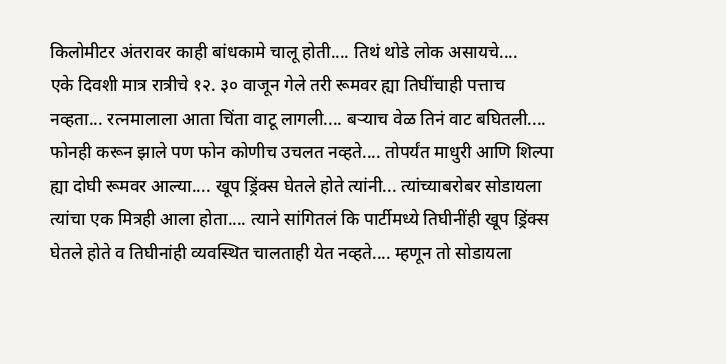किलोमीटर अंतरावर काही बांधकामे चालू होती.... तिथं थोडे लोक असायचे....
एके दिवशी मात्र रात्रीचे १२. ३० वाजून गेले तरी रूमवर ह्या तिघींचाही पत्ताच नव्हता... रत्नमालाला आता चिंता वाटू लागली.... बऱ्याच वेळ तिनं वाट बघितली.... फोनही करून झाले पण फोन कोणीच उचलत नव्हते.... तोपर्यंत माधुरी आणि शिल्पा ह्या दोघी रूमवर आल्या.... खूप ड्रिंक्स घेतले होते त्यांनी... त्यांच्याबरोबर सोडायला त्यांचा एक मित्रही आला होता.... त्याने सांगितलं कि पार्टीमध्ये तिघीनींही खूप ड्रिंक्स घेतले होते व तिघीनांही व्यवस्थित चालताही येत नव्हते.... म्हणून तो सोडायला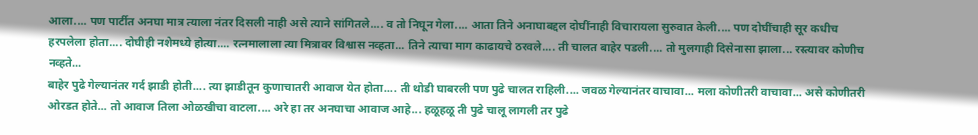आला.... पण पार्टीत अनघा मात्र त्याला नंतर दिसली नाही असे त्याने सांगितले.... व तो निघून गेला.... आता तिने अनाघाबद्दल दोघींनाही विचारायला सुरुवात केली.... पण दोघींचाही सूर कधीच हरपलेला होता.... दोघीही नशेमध्ये होत्या.... रत्नमालाला त्या मित्रावर विश्वास नव्हता... तिने त्याचा माग काढायचे ठरवले.... ती चालत बाहेर पडली.... तो मुलगाही दिसेनासा झाला... रस्त्यावर कोणीच नव्हते...
बाहेर पुढे गेल्यानंतर गर्द झाडी होती.... त्या झाडीतून कुणाचातरी आवाज येत होता.... ती थोडी घाबरली पण पुढे चालत राहिली.... जवळ गेल्यानंतर वाचावा... मला कोणीतरी वाचावा... असे कोणीतरी ओरडत होते... तो आवाज तिला ओळखीचा वाटला.... अरे हा तर अनघाचा आवाज आहे... हळूहळू ती पुढे चालू लागली तर पुढे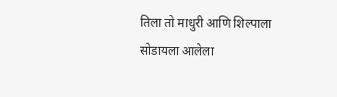तिला तो माधुरी आणि शिल्पाला सोडायला आलेला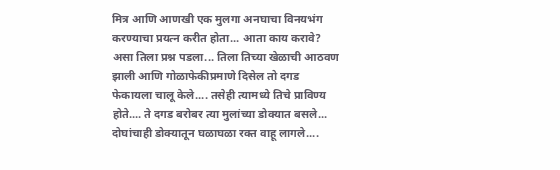मित्र आणि आणखी एक मुलगा अनघाचा विनयभंग करण्याचा प्रयत्न करीत होता... आता काय करावे? असा तिला प्रश्न पडला... तिला तिच्या खेळाची आठवण झाली आणि गोळाफेकीप्रमाणे दिसेल तो दगड फेकायला चालू केले.... तसेही त्यामध्ये तिचे प्राविण्य होते.... ते दगड बरोबर त्या मुलांच्या डोक्यात बसले... दोघांचाही डोक्यातून घळाघळा रक्त वाहू लागले....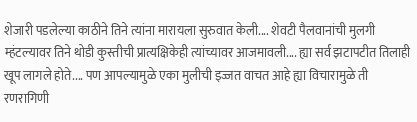शेजारी पडलेल्या काठीने तिने त्यांना मारायला सुरुवात केली.... शेवटी पैलवानांची मुलगी म्हंटल्यावर तिने थोडी कुस्तीची प्रात्यक्षिकेही त्यांच्यावर आजमावली.... ह्या सर्व झटापटीत तिलाही खूप लागले होते.... पण आपल्यामुळे एका मुलीची इज्जत वाचत आहे ह्या विचारामुळे ती रणरागिणी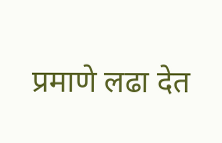प्रमाणे लढा देत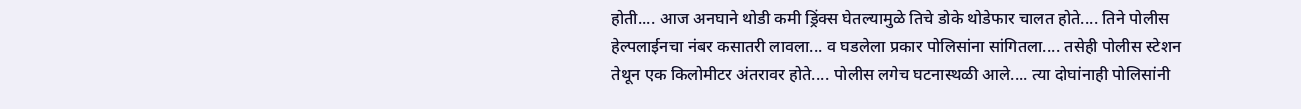होती.... आज अनघाने थोडी कमी ड्रिंक्स घेतल्यामुळे तिचे डोके थोडेफार चालत होते.... तिने पोलीस हेल्पलाईनचा नंबर कसातरी लावला... व घडलेला प्रकार पोलिसांना सांगितला.... तसेही पोलीस स्टेशन तेथून एक किलोमीटर अंतरावर होते.... पोलीस लगेच घटनास्थळी आले.... त्या दोघांनाही पोलिसांनी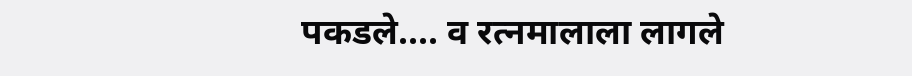पकडले.... व रत्नमालाला लागले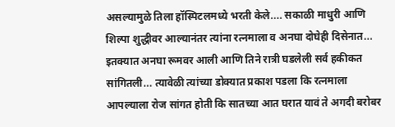असल्यामुळे तिला हॉस्पिटलमध्ये भरती केले.... सकाळी माधुरी आणि शिल्पा शुद्धीवर आल्यानंतर त्यांना रत्नमाला व अनघा दोघेही दिसेनात... इतक्यात अनघा रूमवर आली आणि तिने रात्री घडलेली सर्व हकीकत सांगितली... त्यावेळी त्यांच्या डोक्यात प्रकाश पडला कि रत्नमाला आपल्याला रोज सांगत होती कि सातच्या आत घरात यावं ते अगदी बरोबर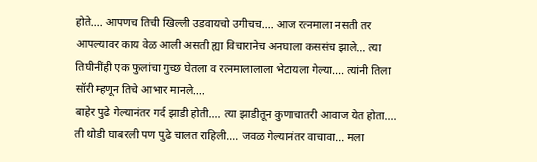होते.... आपणच तिची खिल्ली उडवायचो उगीचच.... आज रत्नमाला नसती तर आपल्यावर काय वेळ आली असती ह्या विचारानेच अनघाला कससंच झाले... त्या तिघीनींही एक फुलांचा गुच्छ घेतला व रत्नमालालाला भेटायला गेल्या.... त्यांनी तिला सॉरी म्हणून तिचे आभार मानले....
बाहेर पुढे गेल्यानंतर गर्द झाडी होती.... त्या झाडीतून कुणाचातरी आवाज येत होता.... ती थोडी घाबरली पण पुढे चालत राहिली.... जवळ गेल्यानंतर वाचावा... मला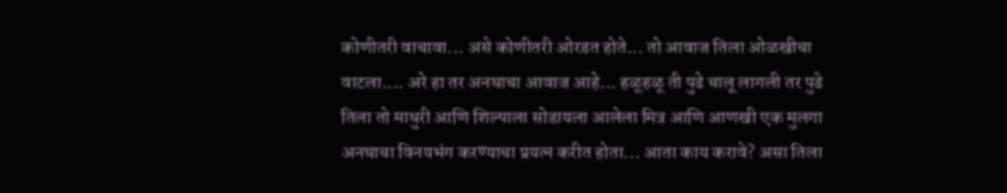कोणीतरी वाचावा... असे कोणीतरी ओरडत होते... तो आवाज तिला ओळखीचा वाटला.... अरे हा तर अनघाचा आवाज आहे... हळूहळू ती पुढे चालू लागली तर पुढे तिला तो माधुरी आणि शिल्पाला सोडायला आलेला मित्र आणि आणखी एक मुलगा अनघाचा विनयभंग करण्याचा प्रयत्न करीत होता... आता काय करावे? असा तिला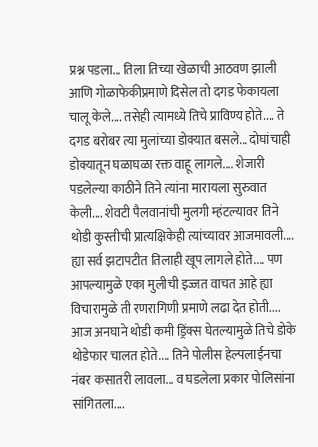प्रश्न पडला... तिला तिच्या खेळाची आठवण झाली आणि गोळाफेकीप्रमाणे दिसेल तो दगड फेकायला चालू केले.... तसेही त्यामध्ये तिचे प्राविण्य होते.... ते दगड बरोबर त्या मुलांच्या डोक्यात बसले... दोघांचाही डोक्यातून घळाघळा रक्त वाहू लागले.... शेजारी पडलेल्या काठीने तिने त्यांना मारायला सुरुवात केली.... शेवटी पैलवानांची मुलगी म्हंटल्यावर तिने थोडी कुस्तीची प्रात्यक्षिकेही त्यांच्यावर आजमावली.... ह्या सर्व झटापटीत तिलाही खूप लागले होते.... पण आपल्यामुळे एका मुलीची इज्जत वाचत आहे ह्या विचारामुळे ती रणरागिणी प्रमाणे लढा देत होती.... आज अनघाने थोडी कमी ड्रिंक्स घेतल्यामुळे तिचे डोके थोडेफार चालत होते.... तिने पोलीस हेल्पलाईनचा नंबर कसातरी लावला... व घडलेला प्रकार पोलिसांना सांगितला....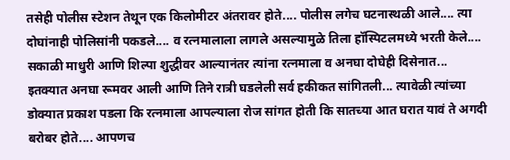तसेही पोलीस स्टेशन तेथून एक किलोमीटर अंतरावर होते.... पोलीस लगेच घटनास्थळी आले.... त्या दोघांनाही पोलिसांनी पकडले.... व रत्नमालाला लागले असल्यामुळे तिला हॉस्पिटलमध्ये भरती केले.... सकाळी माधुरी आणि शिल्पा शुद्धीवर आल्यानंतर त्यांना रत्नमाला व अनघा दोघेही दिसेनात... इतक्यात अनघा रूमवर आली आणि तिने रात्री घडलेली सर्व हकीकत सांगितली... त्यावेळी त्यांच्या डोक्यात प्रकाश पडला कि रत्नमाला आपल्याला रोज सांगत होती कि सातच्या आत घरात यावं ते अगदी बरोबर होते.... आपणच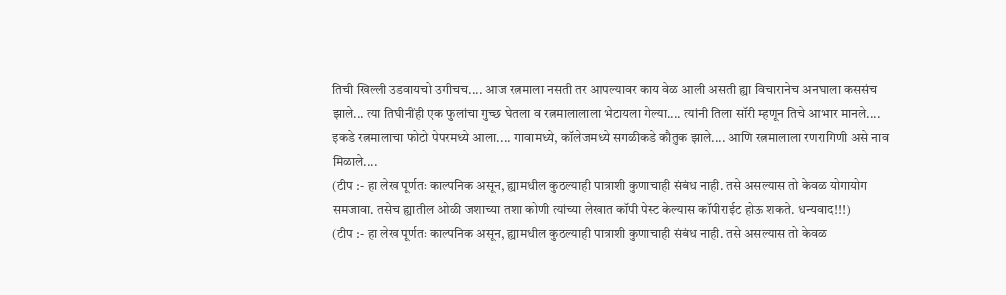तिची खिल्ली उडवायचो उगीचच.... आज रत्नमाला नसती तर आपल्यावर काय वेळ आली असती ह्या विचारानेच अनघाला कससंच झाले... त्या तिघीनींही एक फुलांचा गुच्छ घेतला व रत्नमालालाला भेटायला गेल्या.... त्यांनी तिला सॉरी म्हणून तिचे आभार मानले....
इकडे रत्नमालाचा फोटो पेपरमध्ये आला.... गावामध्ये, कॉलेजमध्ये सगळीकडे कौतुक झाले.... आणि रत्नमालाला रणरागिणी असे नाव मिळाले....
(टीप :- हा लेख पूर्णतः काल्पनिक असून, ह्यामधील कुठल्याही पात्राशी कुणाचाही संबंध नाही. तसे असल्यास तो केवळ योगायोग समजावा. तसेच ह्यातील ओळी जशाच्या तशा कोणी त्यांच्या लेखात कॉपी पेस्ट केल्यास कॉपीराईट होऊ शकते. धन्यवाद!!!)
(टीप :- हा लेख पूर्णतः काल्पनिक असून, ह्यामधील कुठल्याही पात्राशी कुणाचाही संबंध नाही. तसे असल्यास तो केवळ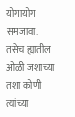योगायोग समजावा. तसेच ह्यातील ओळी जशाच्या तशा कोणी त्यांच्या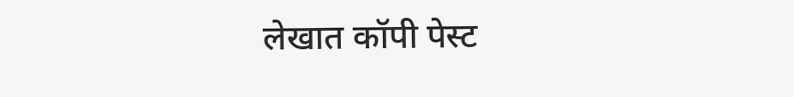लेखात कॉपी पेस्ट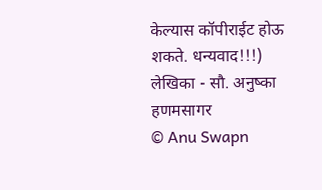केल्यास कॉपीराईट होऊ शकते. धन्यवाद!!!)
लेखिका - सौ. अनुष्का हणमसागर
© Anu Swapn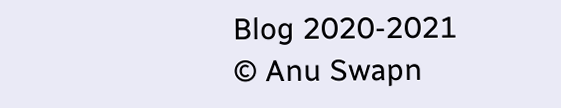Blog 2020-2021
© Anu Swapn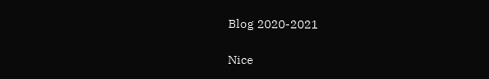Blog 2020-2021

Nice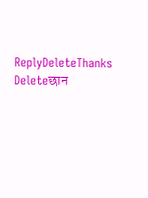ReplyDeleteThanks
Deleteछान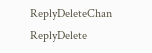ReplyDeleteChan
ReplyDelete